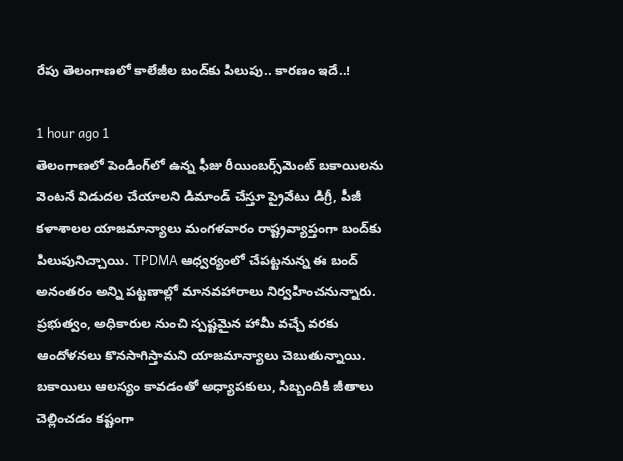రేపు తెలంగాణలో కాలేజీల బంద్‌కు పిలుపు.. కారణం ఇదే..!

1 hour ago 1
తెలంగాణలో పెండింగ్‌లో ఉన్న ఫీజు రీయింబర్స్‌మెంట్ బకాయిలను వెంటనే విడుదల చేయాలని డిమాండ్ చేస్తూ ప్రైవేటు డిగ్రీ, పీజీ కళాశాలల యాజమాన్యాలు మంగళవారం రాష్ట్రవ్యాప్తంగా బంద్‌కు పిలుపునిచ్చాయి. TPDMA ఆధ్వర్యంలో చేపట్టనున్న ఈ బంద్ అనంతరం అన్ని పట్టణాల్లో మానవహారాలు నిర్వహించనున్నారు. ప్రభుత్వం, అధికారుల నుంచి స్పష్టమైన హామీ వచ్చే వరకు ఆందోళనలు కొనసాగిస్తామని యాజమాన్యాలు చెబుతున్నాయి. బకాయిలు ఆలస్యం కావడంతో అధ్యాపకులు, సిబ్బందికి జీతాలు చెల్లించడం కష్టంగా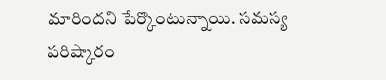మారిందని పేర్కొంటున్నాయి. సమస్య పరిష్కారం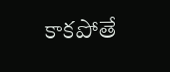కాకపోతే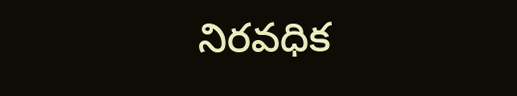నిరవధిక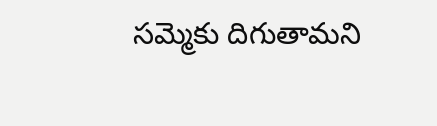సమ్మెకు దిగుతామని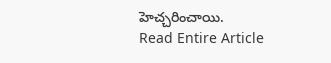హెచ్చరించాయి.
Read Entire Article